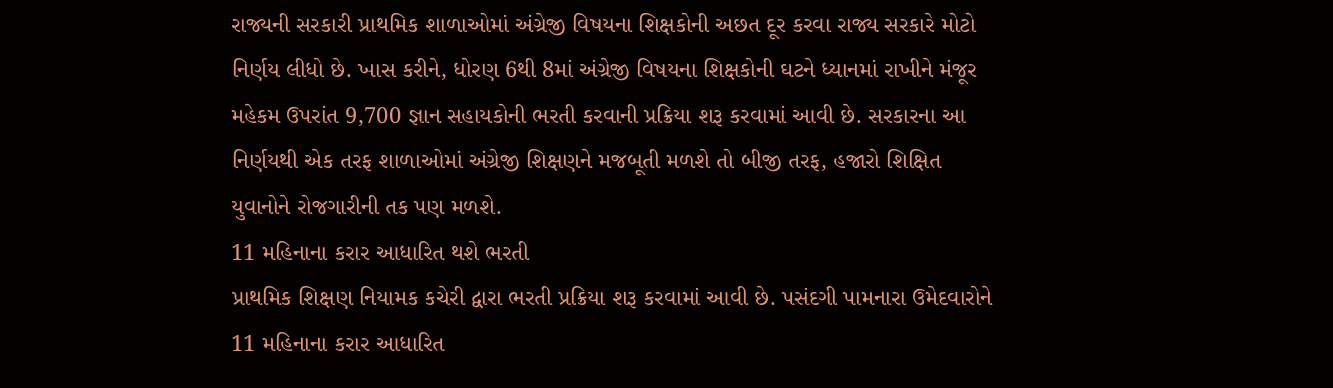રાજ્યની સરકારી પ્રાથમિક શાળાઓમાં અંગ્રેજી વિષયના શિક્ષકોની અછત દૂર કરવા રાજ્ય સરકારે મોટો નિર્ણય લીધો છે. ખાસ કરીને, ધોરણ 6થી 8માં અંગ્રેજી વિષયના શિક્ષકોની ઘટને ધ્યાનમાં રાખીને મંજૂર મહેકમ ઉપરાંત 9,700 જ્ઞાન સહાયકોની ભરતી કરવાની પ્રક્રિયા શરૂ કરવામાં આવી છે. સરકારના આ નિર્ણયથી એક તરફ શાળાઓમાં અંગ્રેજી શિક્ષણને મજબૂતી મળશે તો બીજી તરફ, હજારો શિક્ષિત યુવાનોને રોજગારીની તક પણ મળશે.
11 મહિનાના કરાર આધારિત થશે ભરતી
પ્રાથમિક શિક્ષણ નિયામક કચેરી દ્વારા ભરતી પ્રક્રિયા શરૂ કરવામાં આવી છે. પસંદગી પામનારા ઉમેદવારોને 11 મહિનાના કરાર આધારિત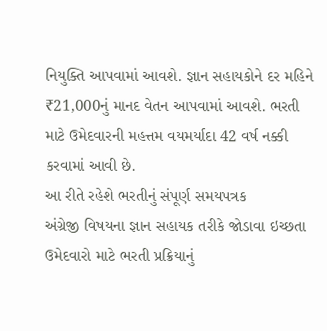નિયુક્તિ આપવામાં આવશે. જ્ઞાન સહાયકોને દર મહિને ₹21,000નું માનદ વેતન આપવામાં આવશે. ભરતી માટે ઉમેદવારની મહત્તમ વયમર્યાદા 42 વર્ષ નક્કી કરવામાં આવી છે.
આ રીતે રહેશે ભરતીનું સંપૂર્ણ સમયપત્રક
અંગ્રેજી વિષયના જ્ઞાન સહાયક તરીકે જોડાવા ઇચ્છતા ઉમેદવારો માટે ભરતી પ્રક્રિયાનું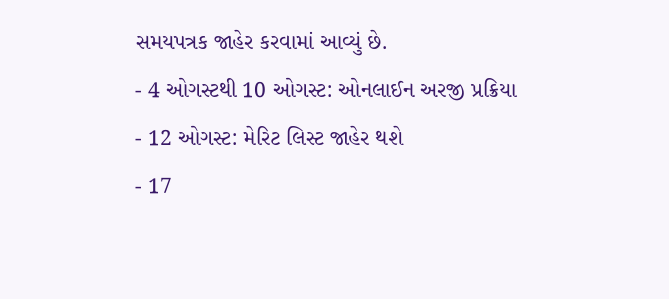સમયપત્રક જાહેર કરવામાં આવ્યું છે.
- 4 ઓગસ્ટથી 10 ઓગસ્ટ: ઓનલાઈન અરજી પ્રક્રિયા
- 12 ઓગસ્ટ: મેરિટ લિસ્ટ જાહેર થશે
- 17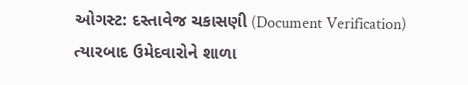ઓગસ્ટ: દસ્તાવેજ ચકાસણી (Document Verification)
ત્યારબાદ ઉમેદવારોને શાળા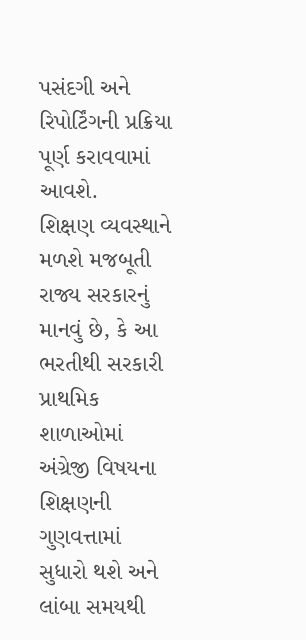પસંદગી અને રિપોર્ટિંગની પ્રક્રિયા પૂર્ણ કરાવવામાં આવશે.
શિક્ષણ વ્યવસ્થાને મળશે મજબૂતી
રાજ્ય સરકારનું માનવું છે, કે આ ભરતીથી સરકારી પ્રાથમિક શાળાઓમાં અંગ્રેજી વિષયના શિક્ષણની ગુણવત્તામાં સુધારો થશે અને લાંબા સમયથી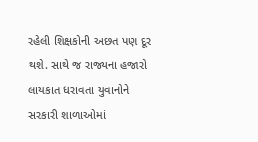રહેલી શિક્ષકોની અછત પણ દૂર થશે. સાથે જ રાજ્યના હજારો લાયકાત ધરાવતા યુવાનોને સરકારી શાળાઓમાં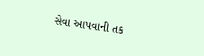સેવા આપવાની તક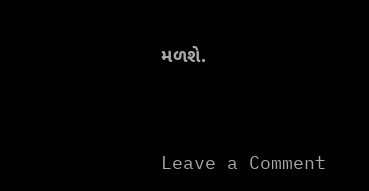મળશે.




Leave a Comment